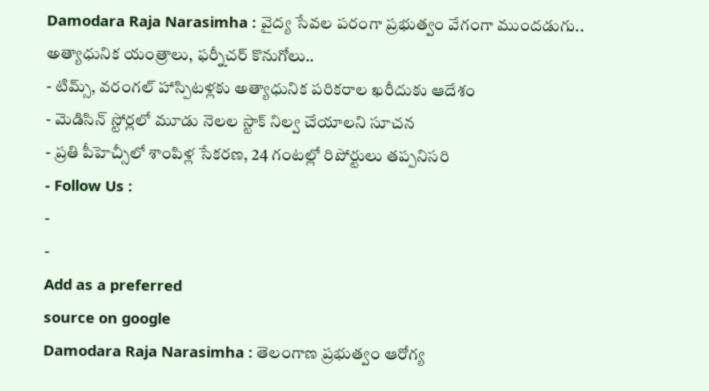Damodara Raja Narasimha : వైద్య సేవల పరంగా ప్రభుత్వం వేగంగా ముందడుగు.. అత్యాధునిక యంత్రాలు, ఫర్నీచర్ కొనుగోలు..
- టిమ్స్, వరంగల్ హాస్పిటళ్లకు అత్యాధునిక పరికరాల ఖరీదుకు ఆదేశం
- మెడిసిన్ స్టోర్లలో మూడు నెలల స్టాక్ నిల్వ చేయాలని సూచన
- ప్రతి పీహెచ్సీలో శాంపిళ్ల సేకరణ, 24 గంటల్లో రిపోర్టులు తప్పనిసరి
- Follow Us :
-
-
Add as a preferred
source on google
Damodara Raja Narasimha : తెలంగాణ ప్రభుత్వం ఆరోగ్య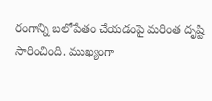రంగాన్ని బలోపేతం చేయడంపై మరింత దృష్టి సారించింది. ముఖ్యంగా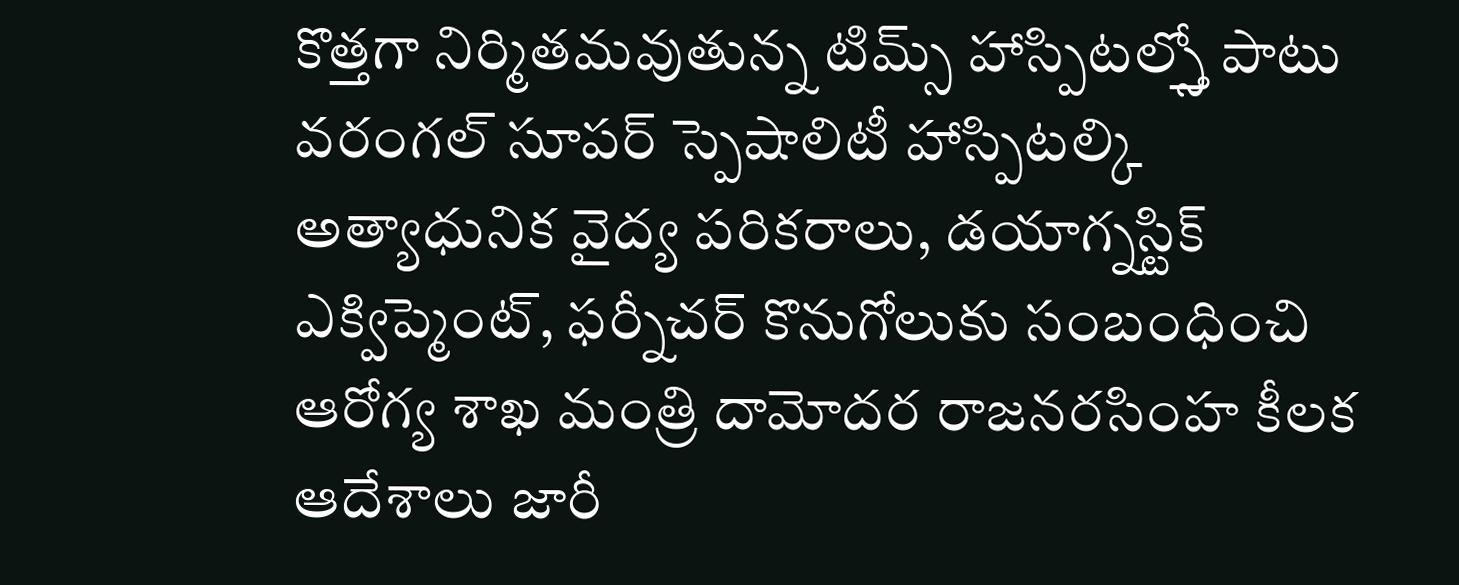కొత్తగా నిర్మితమవుతున్న టిమ్స్ హాస్పిటల్స్తో పాటు వరంగల్ సూపర్ స్పెషాలిటీ హాస్పిటల్కి అత్యాధునిక వైద్య పరికరాలు, డయాగ్నస్టిక్ ఎక్విప్మెంట్, ఫర్నీచర్ కొనుగోలుకు సంబంధించి ఆరోగ్య శాఖ మంత్రి దామోదర రాజనరసింహ కీలక ఆదేశాలు జారీ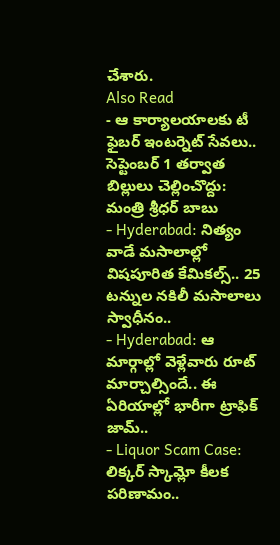చేశారు.
Also Read
- ఆ కార్యాలయాలకు టీ ఫైబర్ ఇంటర్నెట్ సేవలు.. సెప్టెంబర్ 1 తర్వాత బిల్లులు చెల్లించొద్దు: మంత్రి శ్రీధర్ బాబు
- Hyderabad: నిత్యం వాడే మసాలాల్లో విషపూరిత కేమికల్స్.. 25 టన్నుల నకిలీ మసాలాలు స్వాధీనం..
- Hyderabad: ఆ మార్గాల్లో వెళ్లేవారు రూట్ మార్చాల్సిందే.. ఈ ఏరియాల్లో భారీగా ట్రాఫిక్ జామ్..
- Liquor Scam Case: లిక్కర్ స్కామ్లో కీలక పరిణామం..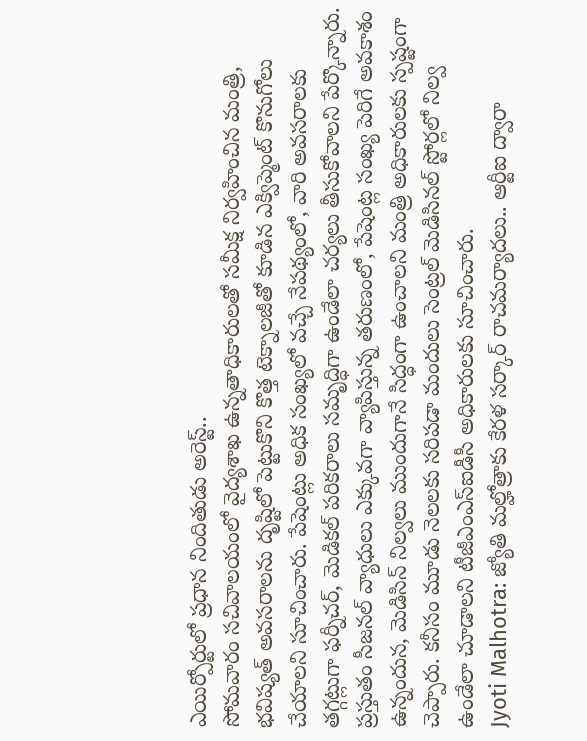ఎయిర్పోర్టులో ప్రధాన నిందితుడు అరెస్ట్..
సోమవారం సచివాలయంలో వైద్యశాఖ ఉన్నతాధికారులతో సమీక్ష నిర్వహించిన మంత్రి, భవిష్యత్ అవసరాలను దృష్టిలో పెట్టుకొని కొత్త టెక్నాలజీతో కూడిన ఎక్విప్మెంట్ కొనుగోలు చేయాలని సూచించారు. పేషెంట్లు అధిక సంఖ్యలో వచ్చే నేపథ్యంలో, వారి అవసరాలకు తగ్గట్లుగా ఫర్నీచర్, మెడికల్ పరికరాలు సమృద్ధిగా ఉండేలా చర్యలు తీసుకోవాలని పేర్కొన్నారు.
ప్రస్తుతం సీజనల్ వ్యాధులు ఎక్కువగా వ్యాపిస్తున్న తరుణంలో, పేషెంట్ల సంఖ్య పెరిగే అవకాశం ఉన్నందున, మెడిసిన్ నిల్వలు ముందుగానే సిద్ధంగా ఉంచాలని మంత్రి అధికారులకు స్పష్టంగా చెప్పారు. కనీసం మూడు నెలలకు సరిపడా మందులు సెంట్రల్ మెడిసినల్ స్టోర్లలో నిల్వ ఉండేలా చూడాలని టీజీఎంఎస్ఐడీసీ అధికారులకు సూచించారు.
Jyoti Malhotra: జ్యోతి మల్హోత్రాకు కేరళ సర్కార్ రాచమర్యాదలు.. ఆర్టీఐ ద్వారా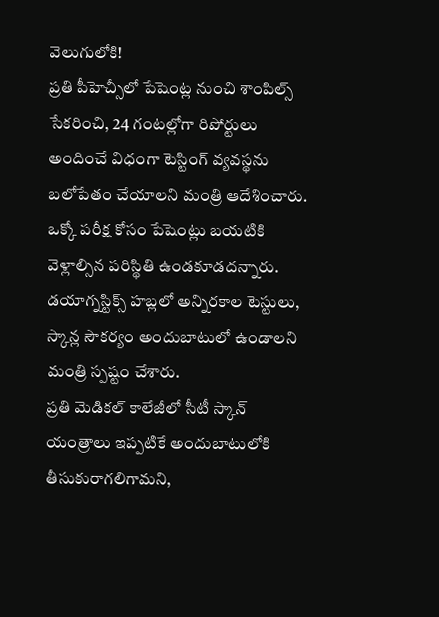వెలుగులోకి!
ప్రతి పీహెచ్సీలో పేషెంట్ల నుంచి శాంపిల్స్ సేకరించి, 24 గంటల్లోగా రిపోర్టులు అందించే విధంగా టెస్టింగ్ వ్యవస్థను బలోపేతం చేయాలని మంత్రి ఆదేశించారు. ఒక్కో పరీక్ష కోసం పేషెంట్లు బయటికి వెళ్లాల్సిన పరిస్థితి ఉండకూడదన్నారు. డయాగ్నస్టిక్స్ హబ్లలో అన్నిరకాల టెస్టులు, స్కాన్ల సౌకర్యం అందుబాటులో ఉండాలని మంత్రి స్పష్టం చేశారు.
ప్రతి మెడికల్ కాలేజీలో సీటీ స్కాన్ యంత్రాలు ఇప్పటికే అందుబాటులోకి తీసుకురాగలిగామని,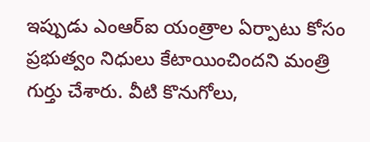ఇప్పుడు ఎంఆర్ఐ యంత్రాల ఏర్పాటు కోసం ప్రభుత్వం నిధులు కేటాయించిందని మంత్రి గుర్తు చేశారు. వీటి కొనుగోలు,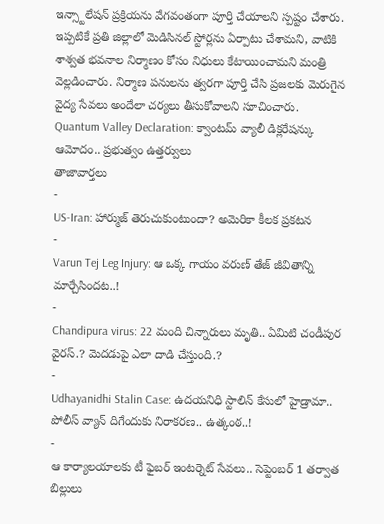ఇన్స్టాలేషన్ ప్రక్రియను వేగవంతంగా పూర్తి చేయాలని స్పష్టం చేశారు. ఇప్పటికే ప్రతి జిల్లాలో మెడిసినల్ స్టోర్లను ఏర్పాటు చేశామని, వాటికి శాశ్వత భవనాల నిర్మాణం కోసం నిధులు కేటాయించామని మంత్రి వెల్లడించారు. నిర్మాణ పనులను త్వరగా పూర్తి చేసి ప్రజలకు మెరుగైన వైద్య సేవలు అందేలా చర్యలు తీసుకోవాలని సూచించారు.
Quantum Valley Declaration: క్వాంటమ్ వ్యాలీ డిక్లరేషన్కు ఆమోదం.. ప్రభుత్వం ఉత్తర్వులు
తాజావార్తలు
-
US-Iran: హార్ముజ్ తెరుచుకుంటుందా? అమెరికా కీలక ప్రకటన
-
Varun Tej Leg Injury: ఆ ఒక్క గాయం వరుణ్ తేజ్ జీవితాన్ని మార్చేసిందట..!
-
Chandipura virus: 22 మంది చిన్నారులు మృతి.. ఏమిటి చండీపుర వైరస్.? మెదడుపై ఎలా దాడి చేస్తుంది.?
-
Udhayanidhi Stalin Case: ఉదయనిధి స్టాలిన్ కేసులో హైడ్రామా.. పోలీస్ వ్యాన్ దిగేందుకు నిరాకరణ.. ఉత్కంఠ..!
-
ఆ కార్యాలయాలకు టీ ఫైబర్ ఇంటర్నెట్ సేవలు.. సెప్టెంబర్ 1 తర్వాత బిల్లులు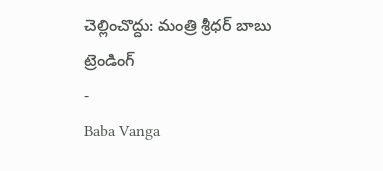చెల్లించొద్దు: మంత్రి శ్రీధర్ బాబు
ట్రెండింగ్
-
Baba Vanga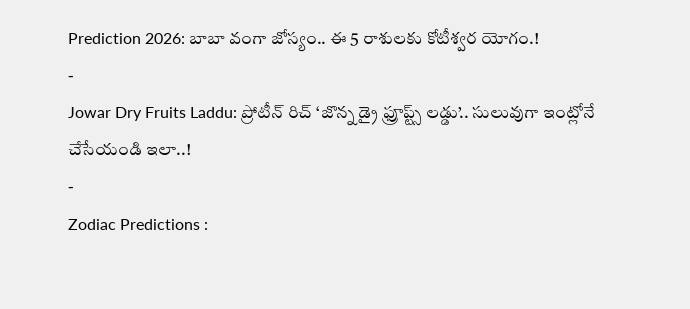Prediction 2026: బాబా వంగా జోస్యం.. ఈ 5 రాశులకు కోటీశ్వర యోగం.!
-
Jowar Dry Fruits Laddu: ప్రోటీన్ రిచ్ ‘జొన్న డ్రై ఫ్రూప్ట్స్ లడ్డు’.. సులువుగా ఇంట్లోనే చేసేయండి ఇలా..!
-
Zodiac Predictions :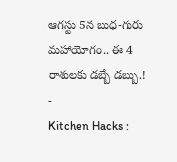ఆగస్టు 5న బుధ-గురు మహాయోగం.. ఈ 4 రాశులకు డబ్బే డబ్బు.!
-
Kitchen Hacks :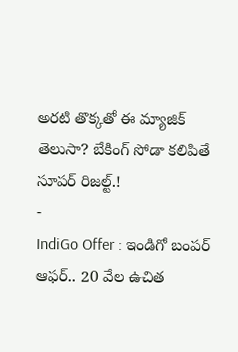అరటి తొక్కతో ఈ మ్యాజిక్ తెలుసా? బేకింగ్ సోడా కలిపితే సూపర్ రిజల్ట్.!
-
IndiGo Offer : ఇండిగో బంపర్ ఆఫర్.. 20 వేల ఉచిత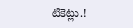టికెట్లు.!